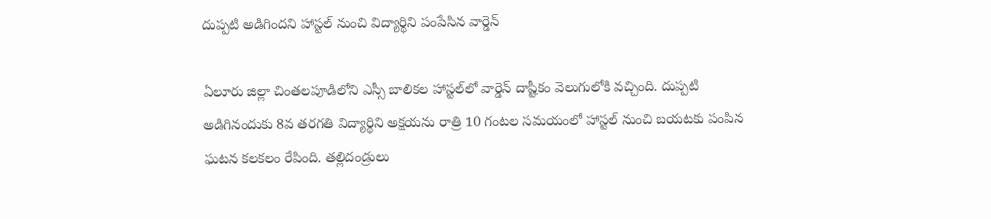దుప్పటి అడిగిందని హాస్టల్ నుంచి విద్యార్థిని పంపేసిన వార్డెన్

ఏలూరు జిల్లా చింతలపూడిలోని ఎస్సీ బాలికల హాస్టల్‌లో వార్డెన్ దాష్టీకం వెలుగులోకి వచ్చింది. దుప్పటి అడిగినందుకు 8వ తరగతి విద్యార్థిని అక్షయను రాత్రి 10 గంటల సమయంలో హాస్టల్ నుంచి బయటకు పంపిన ఘటన కలకలం రేపింది. తల్లిదండ్రులు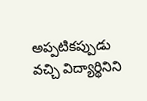అప్పటికప్పుడు వచ్చి విద్యార్థినిని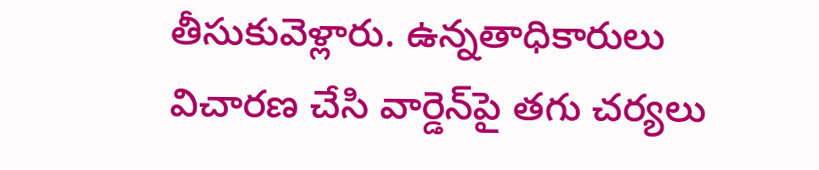తీసుకువెళ్లారు. ఉన్నతాధికారులు విచారణ చేసి వార్డెన్‌పై తగు చర్యలు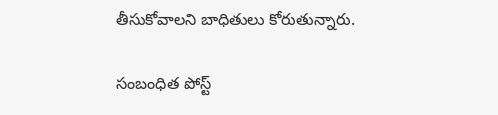తీసుకోవాలని బాధితులు కోరుతున్నారు.

సంబంధిత పోస్ట్